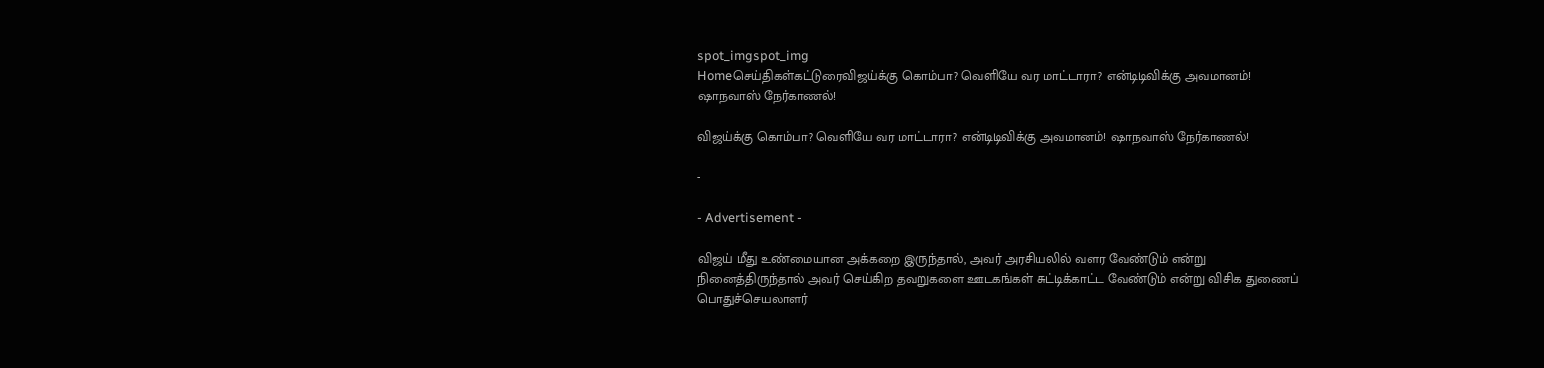spot_imgspot_img
Homeசெய்திகள்கட்டுரைவிஜய்க்கு கொம்பா? வெளியே வர மாட்டாரா? என்டிடிவிக்கு அவமானம்! ஷாநவாஸ் நேர்காணல்!

விஜய்க்கு கொம்பா? வெளியே வர மாட்டாரா? என்டிடிவிக்கு அவமானம்! ஷாநவாஸ் நேர்காணல்!

-

- Advertisement -

விஜய் மீது உண்மையான அக்கறை இருந்தால், அவர் அரசியலில் வளர வேண்டும் என்று நினைத்திருந்தால் அவர் செய்கிற தவறுகளை ஊடகங்கள் சுட்டிக்காட்ட வேண்டும் என்று விசிக துணைப் பொதுச்செயலாளர்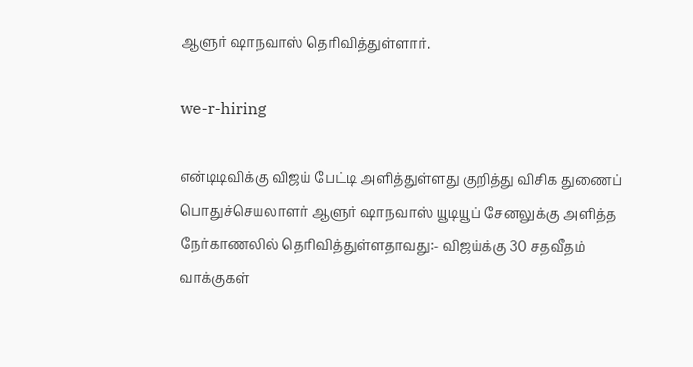ஆளுர் ஷாநவாஸ் தெரிவித்துள்ளார்.

we-r-hiring

என்டிடிவிக்கு விஜய் பேட்டி அளித்துள்ளது குறித்து விசிக துணைப் பொதுச்செயலாளர் ஆளுர் ஷாநவாஸ் யூடியூப் சேனலுக்கு அளித்த நேர்காணலில் தெரிவித்துள்ளதாவது:- விஜய்க்கு 30 சதவீதம் வாக்குகள்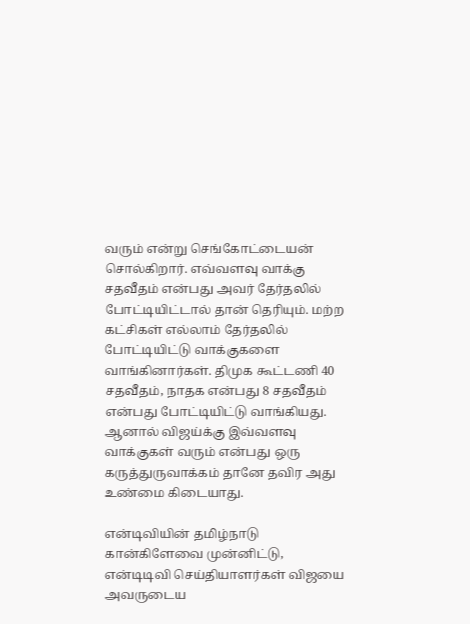வரும் என்று செங்கோட்டையன் சொல்கிறார். எவ்வளவு வாக்கு சதவீதம் என்பது அவர் தேர்தலில் போட்டியிட்டால் தான் தெரியும். மற்ற கட்சிகள் எல்லாம் தேர்தலில் போட்டியிட்டு வாக்குகளை வாங்கினார்கள். திமுக கூட்டணி 40 சதவீதம், நாதக என்பது 8 சதவீதம் என்பது போட்டியிட்டு வாங்கியது. ஆனால் விஜய்க்கு இவ்வளவு வாக்குகள் வரும் என்பது ஒரு கருத்துருவாக்கம் தானே தவிர அது உண்மை கிடையாது.

என்டிவியின் தமிழ்நாடு கான்கிளேவை முன்னிட்டு, என்டிடிவி செய்தியாளர்கள் விஜயை அவருடைய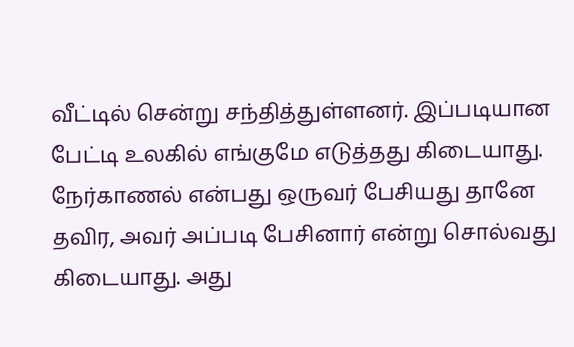வீட்டில் சென்று சந்தித்துள்ளனர். இப்படியான பேட்டி உலகில் எங்குமே எடுத்தது கிடையாது. நேர்காணல் என்பது ஒருவர் பேசியது தானே தவிர, அவர் அப்படி பேசினார் என்று சொல்வது கிடையாது. அது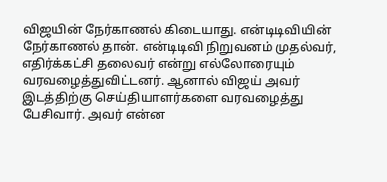விஜயின் நேர்காணல் கிடையாது. என்டிடிவியின் நேர்காணல் தான். என்டிடிவி நிறுவனம் முதல்வர், எதிர்க்கட்சி தலைவர் என்று எல்லோரையும் வரவழைத்துவிட்டனர். ஆனால் விஜய் அவர் இடத்திற்கு செய்தியாளர்களை வரவழைத்து பேசிவார். அவர் என்ன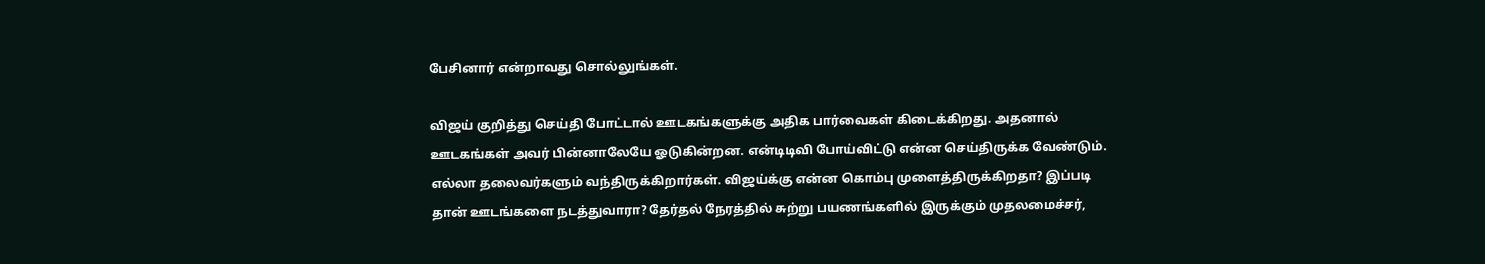பேசினார் என்றாவது சொல்லுங்கள்.

விஜய் குறித்து செய்தி போட்டால் ஊடகங்களுக்கு அதிக பார்வைகள் கிடைக்கிறது. அதனால் ஊடகங்கள் அவர் பின்னாலேயே ஓடுகின்றன. என்டிடிவி போய்விட்டு என்ன செய்திருக்க வேண்டும். எல்லா தலைவர்களும் வந்திருக்கிறார்கள். விஜய்க்கு என்ன கொம்பு முளைத்திருக்கிறதா? இப்படி தான் ஊடங்களை நடத்துவாரா? தேர்தல் நேரத்தில் சுற்று பயணங்களில் இருக்கும் முதலமைச்சர்,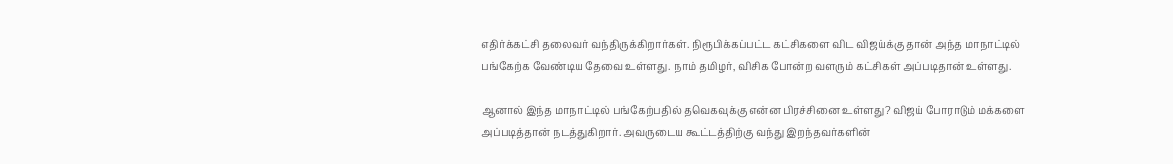எதிர்க்கட்சி தலைவர் வந்திருக்கிறார்கள். நிரூபிக்கப்பட்ட கட்சிகளை விட விஜய்க்கு தான் அந்த மாநாட்டில் பங்கேற்க வேண்டிய தேவை உள்ளது. நாம் தமிழர், விசிக போன்ற வளரும் கட்சிகள் அப்படிதான் உள்ளது.

ஆனால் இந்த மாநாட்டில் பங்கேற்பதில் தவெகவுக்கு என்ன பிரச்சினை உள்ளது? விஜய் போராடும் மக்களை  அப்படித்தான் நடத்துகிறார். அவருடைய கூட்டத்திற்கு வந்து இறந்தவர்களின்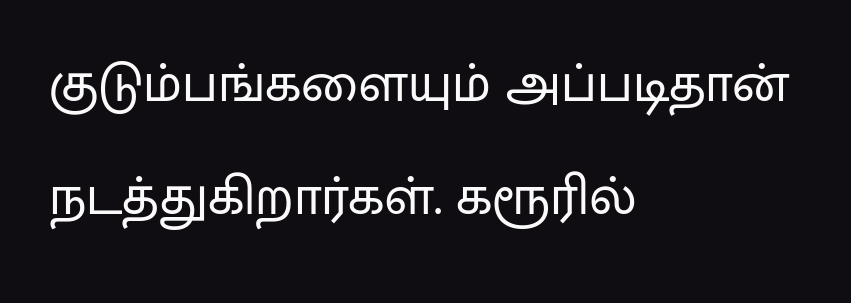குடும்பங்களையும் அப்படிதான் நடத்துகிறார்கள். கரூரில்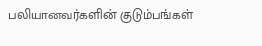பலியானவர்களின் குடும்பங்கள்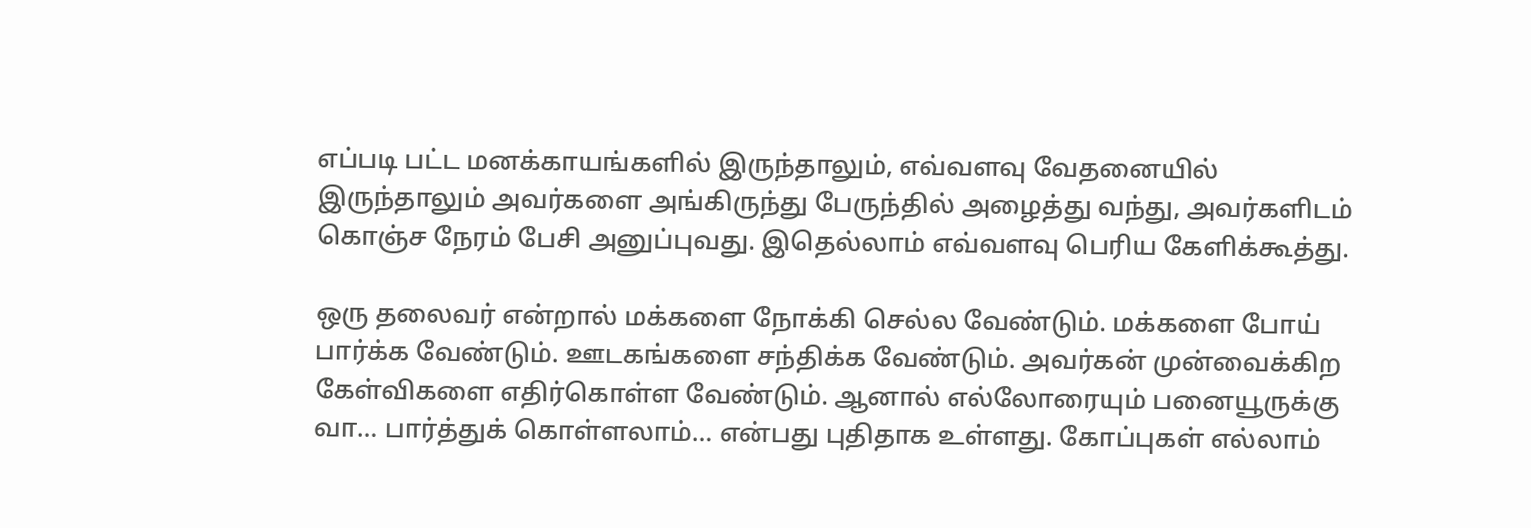எப்படி பட்ட மனக்காயங்களில் இருந்தாலும், எவ்வளவு வேதனையில் இருந்தாலும் அவர்களை அங்கிருந்து பேருந்தில் அழைத்து வந்து, அவர்களிடம் கொஞ்ச நேரம் பேசி அனுப்புவது. இதெல்லாம் எவ்வளவு பெரிய கேளிக்கூத்து.

ஒரு தலைவர் என்றால் மக்களை நோக்கி செல்ல வேண்டும். மக்களை போய் பார்க்க வேண்டும். ஊடகங்களை சந்திக்க வேண்டும். அவர்கன் முன்வைக்கிற கேள்விகளை எதிர்கொள்ள வேண்டும். ஆனால் எல்லோரையும் பனையூருக்கு வா… பார்த்துக் கொள்ளலாம்… என்பது புதிதாக உள்ளது. கோப்புகள் எல்லாம்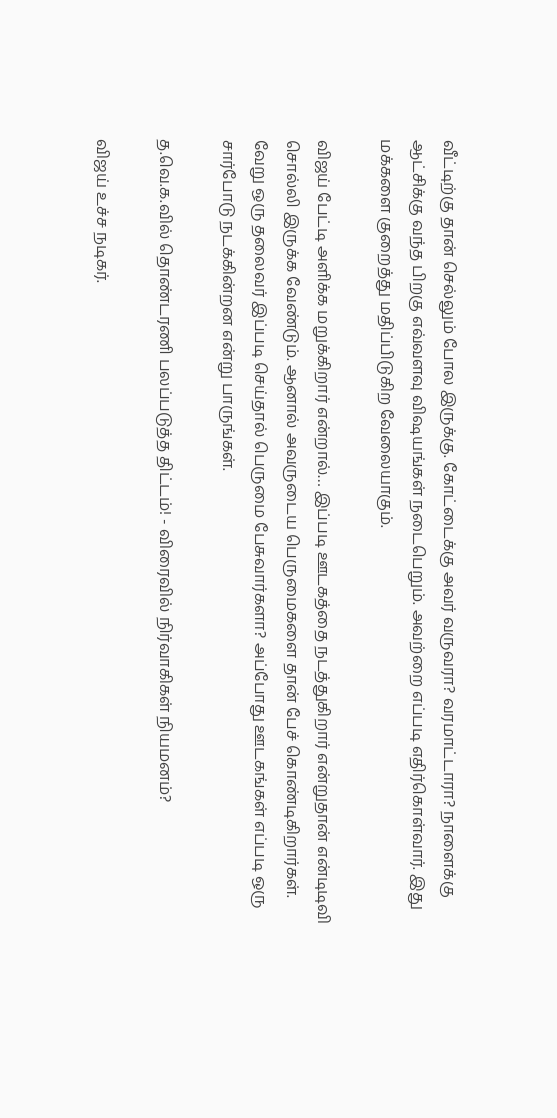வீட்டிற்கு தான் செல்லும் போல இருக்கு. கோட்டைக்கு அவர் வருவரா? வரமாட்டாரா? நாளைக்கு ஆட்சிக்கு வந்த பிறகு எவ்வளவு விஷயங்கள் நடைபெறும். அவற்றை எப்படி எதிர்கொள்வார். இது மக்களை குறைத்து மதிப்பிடுகிற வேலையாகும்.

விஜய் பேட்டி அளிக்க மறுக்கிறார் என்றால்… இப்படி ஊடகத்தை நடத்துகிறார் என்றுதான் என்டிடிவி சொல்லி இருக்க வேண்டும். ஆனால் அவருடைய பெருமைகளை தான் பேச் கொண்டிகிறார்கள். வேறு ஒரு தலைவர் இப்படி செய்தால் பெருமை பேசுவார்களா? அப்போது ஊடகங்கள் எப்படி ஒரு சார்போடு நடக்கின்றன என்று பாருங்கள்.

த.வெ.க.வில் தொண்டரணி பலப்படுத்த திட்டம்! - விரைவில் நிர்வாகிகள் நியமனம்?

விஜய் உச்ச நடிகர்.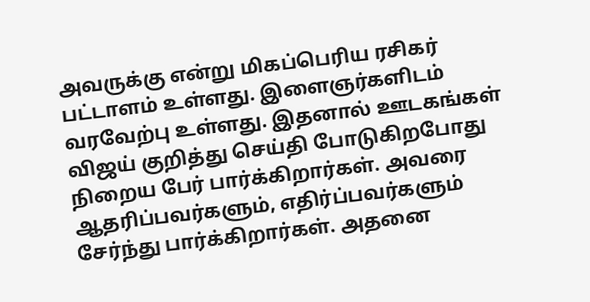அவருக்கு என்று மிகப்பெரிய ரசிகர் பட்டாளம் உள்ளது. இளைஞர்களிடம் வரவேற்பு உள்ளது. இதனால் ஊடகங்கள் விஜய் குறித்து செய்தி போடுகிறபோது நிறைய பேர் பார்க்கிறார்கள். அவரை ஆதரிப்பவர்களும், எதிர்ப்பவர்களும் சேர்ந்து பார்க்கிறார்கள். அதனை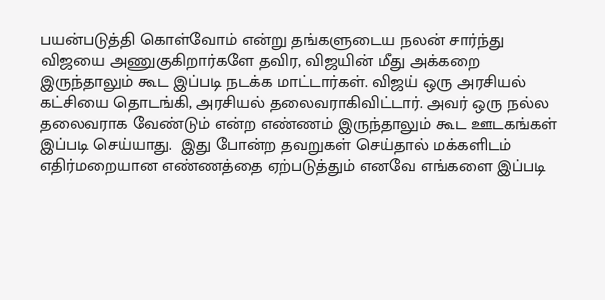பயன்படுத்தி கொள்வோம் என்று தங்களுடைய நலன் சார்ந்து விஜயை அணுகுகிறார்களே தவிர, விஜயின் மீது அக்கறை இருந்தாலும் கூட இப்படி நடக்க மாட்டார்கள். விஜய் ஒரு அரசியல் கட்சியை தொடங்கி, அரசியல் தலைவராகிவிட்டார். அவர் ஒரு நல்ல தலைவராக வேண்டும் என்ற எண்ணம் இருந்தாலும் கூட ஊடகங்கள் இப்படி செய்யாது.  இது போன்ற தவறுகள் செய்தால் மக்களிடம் எதிர்மறையான எண்ணத்தை ஏற்படுத்தும் எனவே எங்களை இப்படி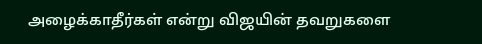அழைக்காதீர்கள் என்று விஜயின் தவறுகளை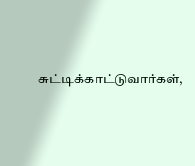சுட்டிக்காட்டுவார்கள்,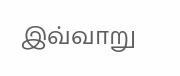இவ்வாறு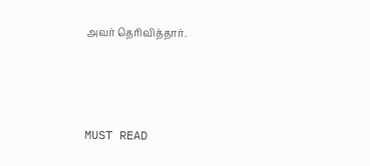அவர் தெரிவித்தார்.



MUST READ